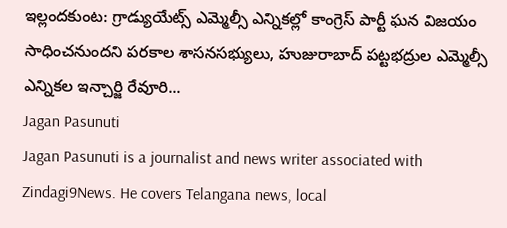ఇల్లందకుంట: గ్రాడ్యుయేట్స్ ఎమ్మెల్సీ ఎన్నికల్లో కాంగ్రెస్ పార్టీ ఘన విజయం సాధించనుందని పరకాల శాసనసభ్యులు, హుజురాబాద్ పట్టభద్రుల ఎమ్మెల్సీ ఎన్నికల ఇన్చార్జి రేవూరి...
Jagan Pasunuti
Jagan Pasunuti is a journalist and news writer associated with Zindagi9News. He covers Telangana news, local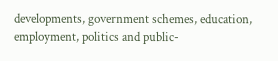developments, government schemes, education, employment, politics and public-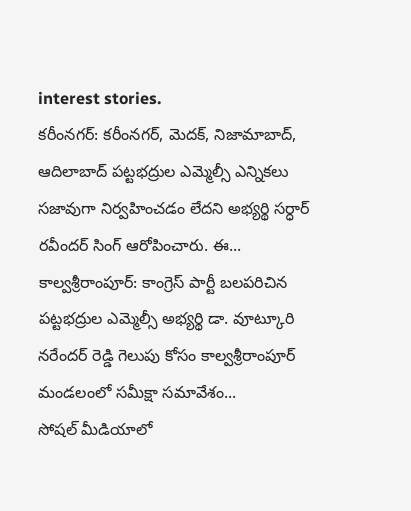interest stories.
కరీంనగర్: కరీంనగర్, మెదక్, నిజామాబాద్, ఆదిలాబాద్ పట్టభద్రుల ఎమ్మెల్సీ ఎన్నికలు సజావుగా నిర్వహించడం లేదని అభ్యర్థి సర్ధార్ రవీందర్ సింగ్ ఆరోపించారు. ఈ...
కాల్వశ్రీరాంపూర్: కాంగ్రెస్ పార్టీ బలపరిచిన పట్టభద్రుల ఎమ్మెల్సీ అభ్యర్థి డా. వూట్కూరి నరేందర్ రెడ్డి గెలుపు కోసం కాల్వశ్రీరాంపూర్ మండలంలో సమీక్షా సమావేశం...
సోషల్ మీడియాలో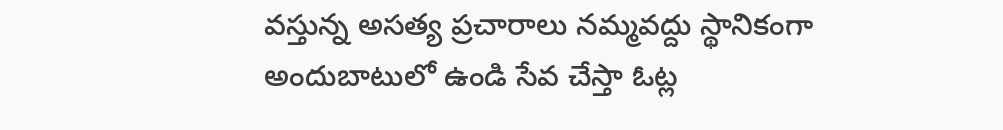వస్తున్న అసత్య ప్రచారాలు నమ్మవద్దు స్థానికంగా అందుబాటులో ఉండి సేవ చేస్తా ఓట్ల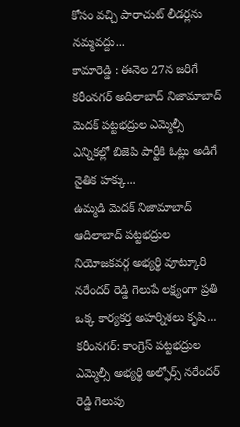కోసం వచ్చి పారాచుట్ లీడర్లను నమ్మవద్దు...
కామారెడ్డి : ఈనెల 27న జరిగే కరీంనగర్ అదిలాబాద్ నిజామాబాద్ మెదక్ పట్టభద్రుల ఎమ్మెల్సీ ఎన్నికల్లో బిజెపి పార్టీకి ఓట్లు అడిగే నైతిక హక్కు...
ఉమ్మడి మెదక్ నిజామాబాద్ ఆదిలాబాద్ పట్టభద్రుల నియోజకవర్గ అభ్యర్థి వూట్కూరి నరేందర్ రెడ్డి గెలుపే లక్ష్యంగా ప్రతి ఒక్క కార్యకర్త అహర్నిశలు కృషి...
కరీంనగర్: కాంగ్రెస్ పట్టభద్రుల ఎమ్మెల్సీ అభ్యర్థి అల్ఫోర్స్ నరేందర్ రెడ్డి గెలుపు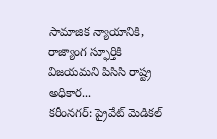సామాజిక న్యాయానికి, రాజ్యాంగ స్ఫూర్తికి విజయమని పిసిసి రాష్ట్ర అధికార...
కరీంనగర్: ప్రైవేట్ మెడికల్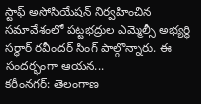స్టాఫ్ అసోసియేషన్ నిర్వహించిన సమావేశంలో పట్టభద్రుల ఎమ్మెల్సీ అభ్యర్థి సర్ధార్ రవీందర్ సింగ్ పాల్గొన్నారు. ఈ సందర్భంగా ఆయన...
కరీంనగర్: తెలంగాణ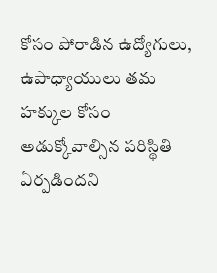కోసం పోరాడిన ఉద్యోగులు, ఉపాధ్యాయులు తమ హక్కుల కోసం అడుక్కోవాల్సిన పరిస్థితి ఏర్పడిందని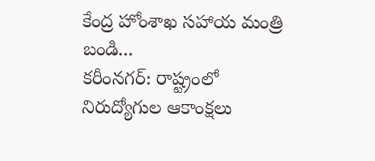కేంద్ర హోంశాఖ సహాయ మంత్రి బండి...
కరీంనగర్: రాష్ట్రంలో నిరుద్యోగుల ఆకాంక్షలు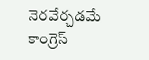నెరవేర్చడమే కాంగ్రెస్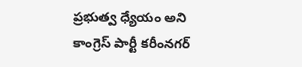ప్రభుత్వ ధ్యేయం అని కాంగ్రెస్ పార్టీ కరీంనగర్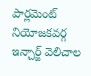పార్లమెంట్ నియోజకవర్గ ఇన్చార్జ్ వెలిచాల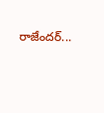రాజేందర్...